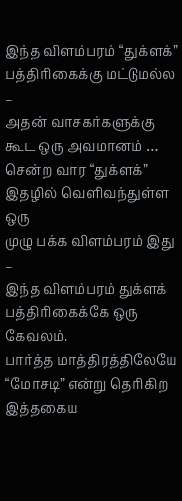இந்த விளம்பரம் “துக்ளக்” பத்திரிகைக்கு மட்டுமல்ல –
அதன் வாசகர்களுக்கு கூட ஒரு அவமானம் …
சென்ற வார “துக்ளக்” இதழில் வெளிவந்துள்ள ஒரு
முழு பக்க விளம்பரம் இது –
இந்த விளம்பரம் துக்ளக் பத்திரிகைக்கே ஒரு கேவலம்.
பார்த்த மாத்திரத்திலேயே “மோசடி” என்று தெரிகிற
இத்தகைய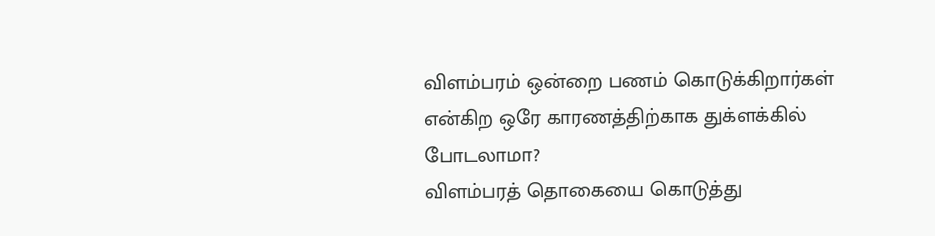விளம்பரம் ஒன்றை பணம் கொடுக்கிறார்கள்
என்கிற ஒரே காரணத்திற்காக துக்ளக்கில் போடலாமா?
விளம்பரத் தொகையை கொடுத்து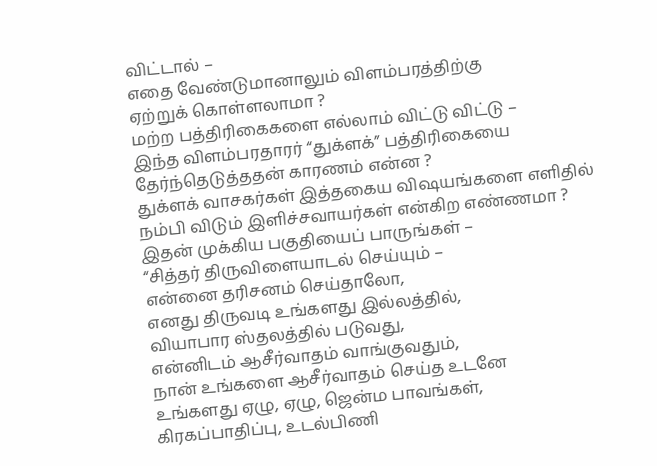விட்டால் –
எதை வேண்டுமானாலும் விளம்பரத்திற்கு
ஏற்றுக் கொள்ளலாமா ?
மற்ற பத்திரிகைகளை எல்லாம் விட்டு விட்டு –
இந்த விளம்பரதாரர் “துக்ளக்” பத்திரிகையை
தேர்ந்தெடுத்ததன் காரணம் என்ன ?
துக்ளக் வாசகர்கள் இத்தகைய விஷயங்களை எளிதில்
நம்பி விடும் இளிச்சவாயர்கள் என்கிற எண்ணமா ?
இதன் முக்கிய பகுதியைப் பாருங்கள் –
“சித்தர் திருவிளையாடல் செய்யும் –
என்னை தரிசனம் செய்தாலோ,
எனது திருவடி உங்களது இல்லத்தில்,
வியாபார ஸ்தலத்தில் படுவது,
என்னிடம் ஆசீர்வாதம் வாங்குவதும்,
நான் உங்களை ஆசீர்வாதம் செய்த உடனே
உங்களது ஏழு, ஏழு, ஜென்ம பாவங்கள்,
கிரகப்பாதிப்பு, உடல்பிணி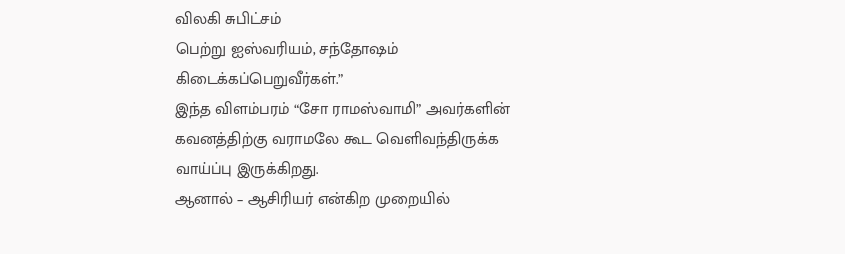விலகி சுபிட்சம்
பெற்று ஐஸ்வரியம், சந்தோஷம்
கிடைக்கப்பெறுவீர்கள்.”
இந்த விளம்பரம் “சோ ராமஸ்வாமி” அவர்களின்
கவனத்திற்கு வராமலே கூட வெளிவந்திருக்க
வாய்ப்பு இருக்கிறது.
ஆனால் – ஆசிரியர் என்கிற முறையில்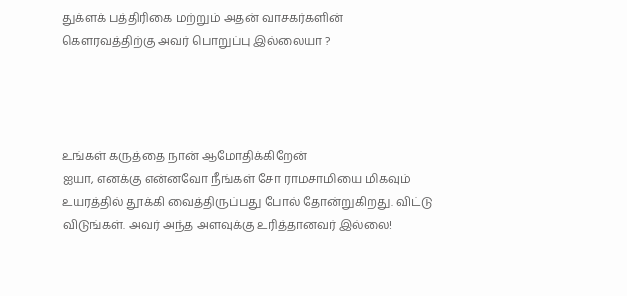துக்ளக் பத்திரிகை மற்றும் அதன் வாசகர்களின்
கௌரவத்திற்கு அவர் பொறுப்பு இல்லையா ?




உங்கள் கருத்தை நான் ஆமோதிக்கிறேன்
ஐயா, எனக்கு என்னவோ நீங்கள் சோ ராமசாமியை மிகவும் உயரத்தில் தூக்கி வைத்திருப்பது போல் தோன்றுகிறது. விட்டு விடுங்கள். அவர் அந்த அளவுக்கு உரித்தானவர் இல்லை!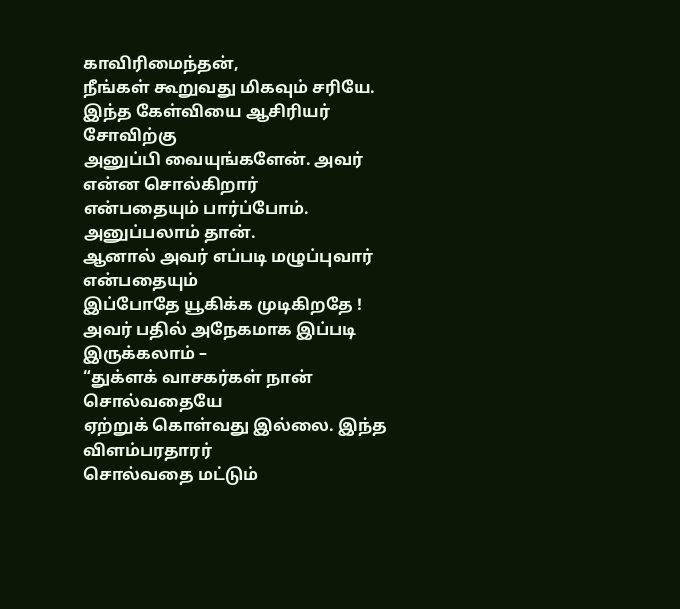காவிரிமைந்தன்,
நீங்கள் கூறுவது மிகவும் சரியே.
இந்த கேள்வியை ஆசிரியர் சோவிற்கு
அனுப்பி வையுங்களேன். அவர் என்ன சொல்கிறார்
என்பதையும் பார்ப்போம்.
அனுப்பலாம் தான்.
ஆனால் அவர் எப்படி மழுப்புவார் என்பதையும்
இப்போதே யூகிக்க முடிகிறதே !
அவர் பதில் அநேகமாக இப்படி இருக்கலாம் –
“துக்ளக் வாசகர்கள் நான் சொல்வதையே
ஏற்றுக் கொள்வது இல்லை. இந்த விளம்பரதாரர்
சொல்வதை மட்டும்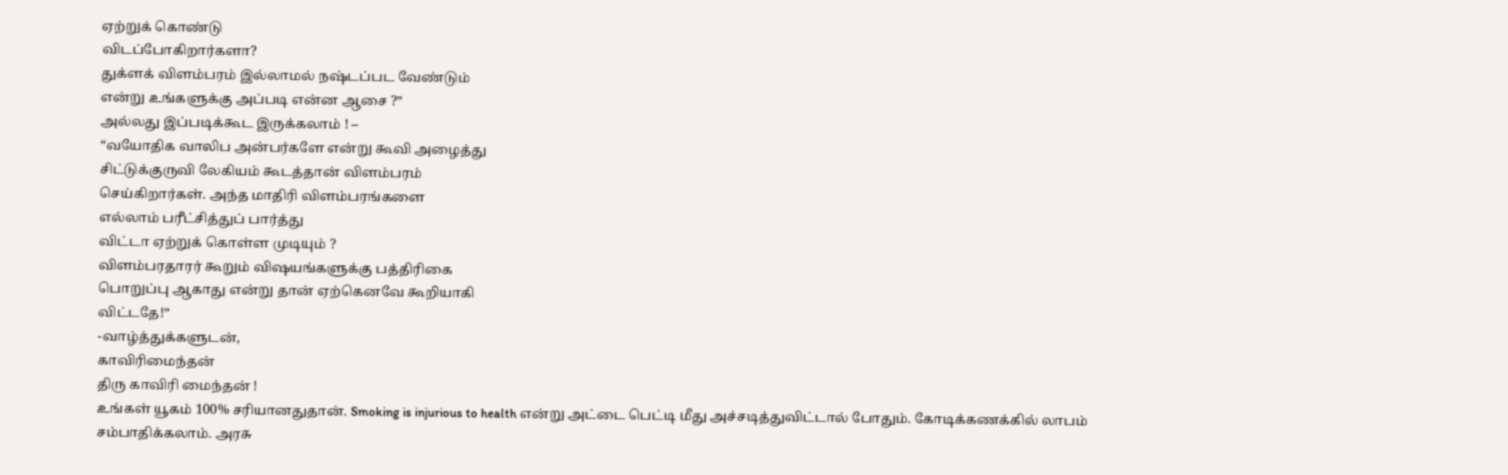ஏற்றுக் கொண்டு
விடப்போகிறார்களா?
துக்ளக் விளம்பரம் இல்லாமல் நஷ்டப்பட வேண்டும்
என்று உங்களுக்கு அப்படி என்ன ஆசை ?”
அல்லது இப்படிக்கூட இருக்கலாம் ! –
“வயோதிக வாலிப அன்பர்களே என்று கூவி அழைத்து
சிட்டுக்குருவி லேகியம் கூடத்தான் விளம்பரம்
செய்கிறார்கள். அந்த மாதிரி விளம்பரங்களை
எல்லாம் பரீட்சித்துப் பார்த்து
விட்டா ஏற்றுக் கொள்ள முடியும் ?
விளம்பரதாரர் கூறும் விஷயங்களுக்கு பத்திரிகை
பொறுப்பு ஆகாது என்று தான் ஏற்கெனவே கூறியாகி
விட்டதே!”
-வாழ்த்துக்களுடன்,
காவிரிமைந்தன்
திரு காவிரி மைந்தன் !
உங்கள் யூகம் 100% சரியானதுதான். Smoking is injurious to health என்று அட்டை பெட்டி மீது அச்சடித்துவிட்டால் போதும். கோடிக்கணக்கில் லாபம் சம்பாதிக்கலாம். அரசு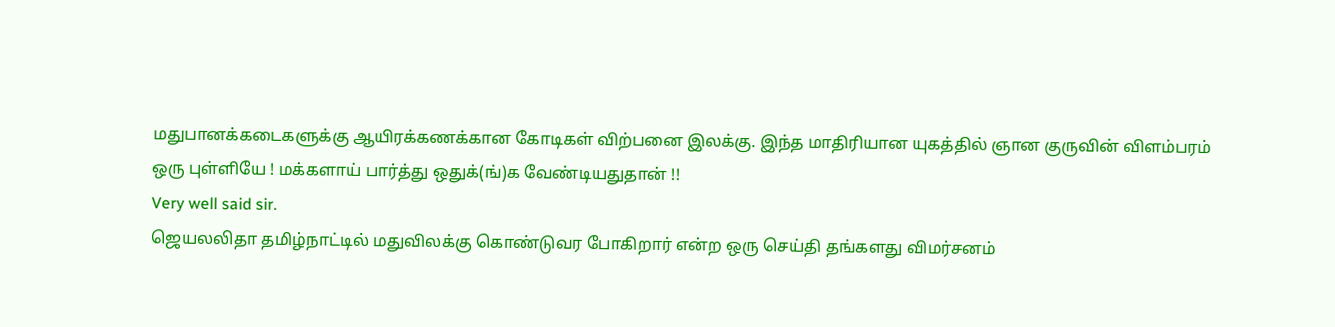மதுபானக்கடைகளுக்கு ஆயிரக்கணக்கான கோடிகள் விற்பனை இலக்கு. இந்த மாதிரியான யுகத்தில் ஞான குருவின் விளம்பரம் ஒரு புள்ளியே ! மக்களாய் பார்த்து ஒதுக்(ங்)க வேண்டியதுதான் !!
Very well said sir.
ஜெயலலிதா தமிழ்நாட்டில் மதுவிலக்கு கொண்டுவர போகிறார் என்ற ஒரு செய்தி தங்களது விமர்சனம்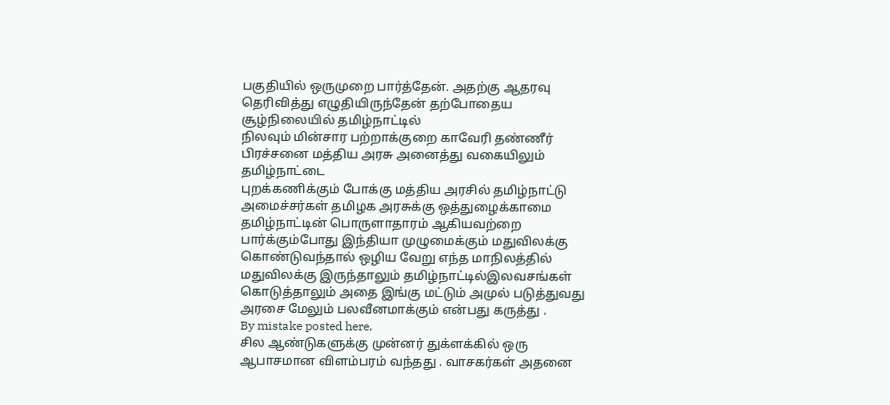பகுதியில் ஒருமுறை பார்த்தேன். அதற்கு ஆதரவு தெரிவித்து எழுதியிருந்தேன் தற்போதைய சூழ்நிலையில் தமிழ்நாட்டில்
நிலவும் மின்சார பற்றாக்குறை காவேரி தண்ணீர் பிரச்சனை மத்திய அரசு அனைத்து வகையிலும் தமிழ்நாட்டை
புறக்கணிக்கும் போக்கு மத்திய அரசில் தமிழ்நாட்டு அமைச்சர்கள் தமிழக அரசுக்கு ஒத்துழைக்காமை
தமிழ்நாட்டின் பொருளாதாரம் ஆகியவற்றை பார்க்கும்போது இந்தியா முழுமைக்கும் மதுவிலக்கு கொண்டுவந்தால் ஒழிய வேறு எந்த மாநிலத்தில் மதுவிலக்கு இருந்தாலும் தமிழ்நாட்டில்இலவசங்கள் கொடுத்தாலும் அதை இங்கு மட்டும் அமுல் படுத்துவது அரசை மேலும் பலவீனமாக்கும் என்பது கருத்து .
By mistake posted here.
சில ஆண்டுகளுக்கு முன்னர் துக்ளக்கில் ஒரு ஆபாசமான விளம்பரம் வந்தது . வாசகர்கள் அதனை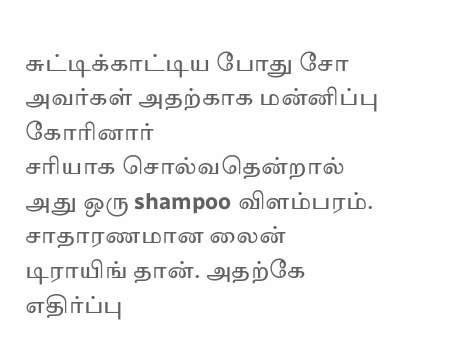சுட்டிக்காட்டிய போது சோ அவர்கள் அதற்காக மன்னிப்பு கோரினார்
சரியாக சொல்வதென்றால் அது ஒரு shampoo விளம்பரம். சாதாரணமான லைன் டிராயிங் தான். அதற்கே எதிர்ப்பு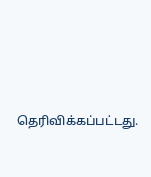தெரிவிக்கப்பட்டது.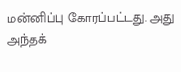மன்னிப்பு கோரப்பட்டது. அது அந்தக்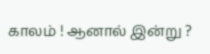காலம் ! ஆனால் இன்று ?